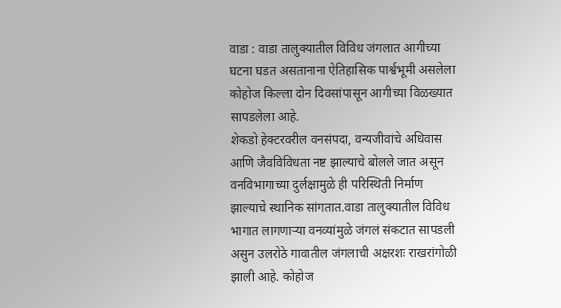वाडा : वाडा तालुक्यातील विविध जंगलात आगीच्या घटना घडत असतानाना ऐतिहासिक पार्श्वभूमी असलेला कोहोज किल्ला दोन दिवसांपासून आगीच्या विळख्यात सापडलेला आहे.
शेकडो हेक्टरवरील वनसंपदा, वन्यजीवांचे अधिवास आणि जैवविविधता नष्ट झाल्याचे बोलले जात असून वनविभागाच्या दुर्लक्षामुळे ही परिस्थिती निर्माण झाल्याचे स्थानिक सांगतात.वाडा तालुक्यातील विविध भागात लागणाऱ्या वनव्यांमुळे जंगलं संकटात सापडली असुन उलरोठे गावातील जंगलाची अक्षरशः राखरांगोळी झाली आहे. कोहोज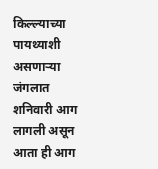किल्ल्याच्या पायथ्याशी असणाऱ्या जंगलात शनिवारी आग लागली असून आता ही आग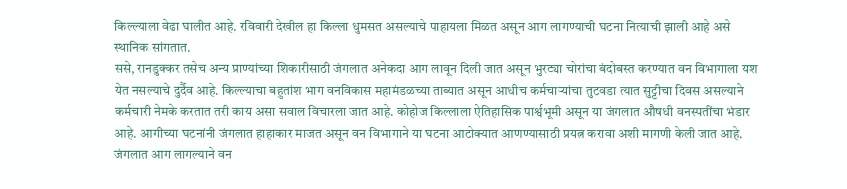किल्ल्याला वेढा घालीत आहे. रविवारी देखील हा किल्ला धुमसत असल्याचे पाहायला मिळत असून आग लागण्याची घटना नित्याची झाली आहे असे स्थानिक सांगतात.
ससे, रानडुक्कर तसेच अन्य प्राण्यांच्या शिकारीसाठी जंगलात अनेकदा आग लावून दिली जात असून भुरट्या चोरांचा बंदोबस्त करण्यात वन विभागाला यश येत नसल्याचे दुर्दैव आहे. किल्ल्याचा बहुतांश भाग वनविकास महामंडळच्या ताब्यात असून आधीच कर्मचाऱ्यांचा तुटवडा त्यात सुट्टीचा दिवस असल्याने कर्मचारी नेमके करतात तरी काय असा सवाल विचारला जात आहे. कोहोज किल्लाला ऐतिहासिक पार्श्वभूमी असून या जंगलात औषधी वनस्पतींचा भंडार आहे. आगीच्या घटनांनी जंगलात हाहाकार माजत असून वन विभागाने या घटना आटोक्यात आणण्यासाठी प्रयत्न करावा अशी मागणी केली जात आहे.
जंगलात आग लागल्याने वन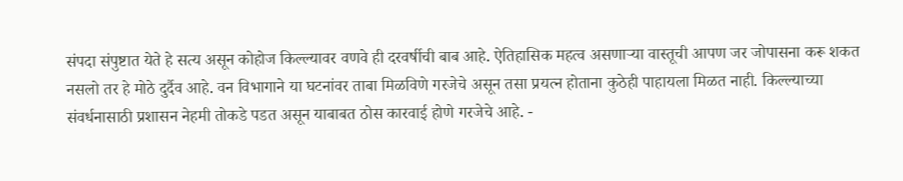संपदा संपुष्टात येते हे सत्य असून कोहोज किल्ल्यावर वणवे ही दरवर्षीची बाब आहे. ऐतिहासिक महत्व असणाऱ्या वास्तूची आपण जर जोपासना करू शकत नसलो तर हे मोठे दुर्दैव आहे. वन विभागाने या घटनांवर ताबा मिळविणे गरजेचे असून तसा प्रयत्न होताना कुठेही पाहायला मिळत नाही. किल्ल्याच्या संवर्धनासाठी प्रशासन नेहमी तोकडे पडत असून याबाबत ठोस कारवाई होणे गरजेचे आहे. -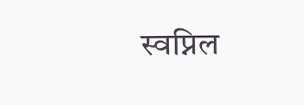स्वप्निल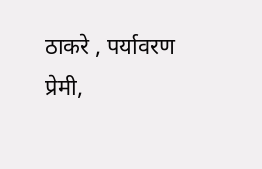ठाकरे , पर्यावरण प्रेमी,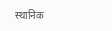स्थानिक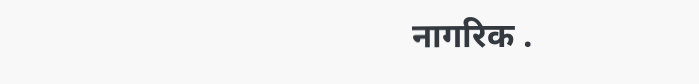नागरिक .